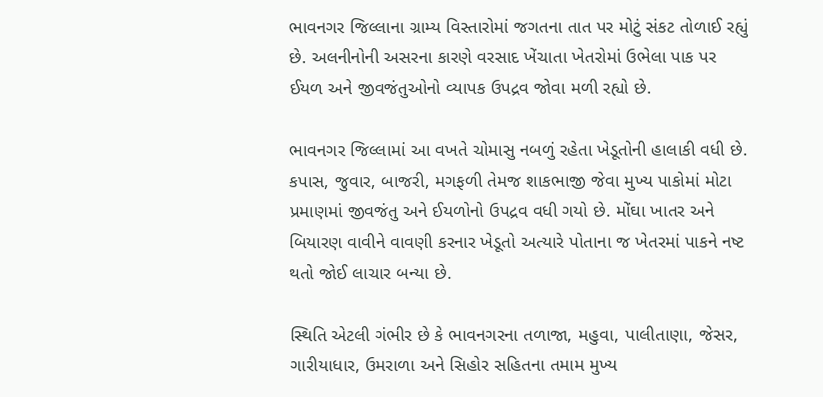ભાવનગર જિલ્લાના ગ્રામ્ય વિસ્તારોમાં જગતના તાત પર મોટું સંકટ તોળાઈ રહ્યું છે. અલનીનોની અસરના કારણે વરસાદ ખેંચાતા ખેતરોમાં ઉભેલા પાક પર ઈયળ અને જીવજંતુઓનો વ્યાપક ઉપદ્રવ જોવા મળી રહ્યો છે.

ભાવનગર જિલ્લામાં આ વખતે ચોમાસુ નબળું રહેતા ખેડૂતોની હાલાકી વધી છે. કપાસ, જુવાર, બાજરી, મગફળી તેમજ શાકભાજી જેવા મુખ્ય પાકોમાં મોટા પ્રમાણમાં જીવજંતુ અને ઈયળોનો ઉપદ્રવ વધી ગયો છે. મોંઘા ખાતર અને બિયારણ વાવીને વાવણી કરનાર ખેડૂતો અત્યારે પોતાના જ ખેતરમાં પાકને નષ્ટ થતો જોઈ લાચાર બન્યા છે.

સ્થિતિ એટલી ગંભીર છે કે ભાવનગરના તળાજા, મહુવા, પાલીતાણા, જેસર, ગારીયાધાર, ઉમરાળા અને સિહોર સહિતના તમામ મુખ્ય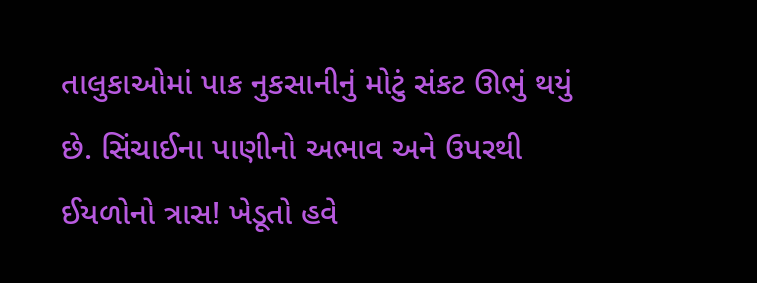તાલુકાઓમાં પાક નુકસાનીનું મોટું સંકટ ઊભું થયું છે. સિંચાઈના પાણીનો અભાવ અને ઉપરથી ઈયળોનો ત્રાસ! ખેડૂતો હવે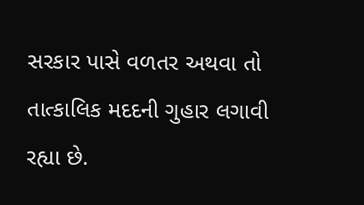સરકાર પાસે વળતર અથવા તો તાત્કાલિક મદદની ગુહાર લગાવી રહ્યા છે.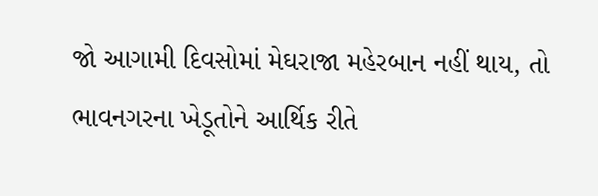જો આગામી દિવસોમાં મેઘરાજા મહેરબાન નહીં થાય, તો ભાવનગરના ખેડૂતોને આર્થિક રીતે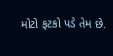મોટો ફટકો પડે તેમ છે.